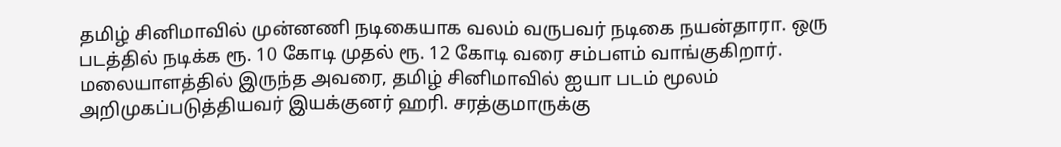தமிழ் சினிமாவில் முன்னணி நடிகையாக வலம் வருபவர் நடிகை நயன்தாரா. ஒரு படத்தில் நடிக்க ரூ. 10 கோடி முதல் ரூ. 12 கோடி வரை சம்பளம் வாங்குகிறார். மலையாளத்தில் இருந்த அவரை, தமிழ் சினிமாவில் ஐயா படம் மூலம் அறிமுகப்படுத்தியவர் இயக்குனர் ஹரி. சரத்குமாருக்கு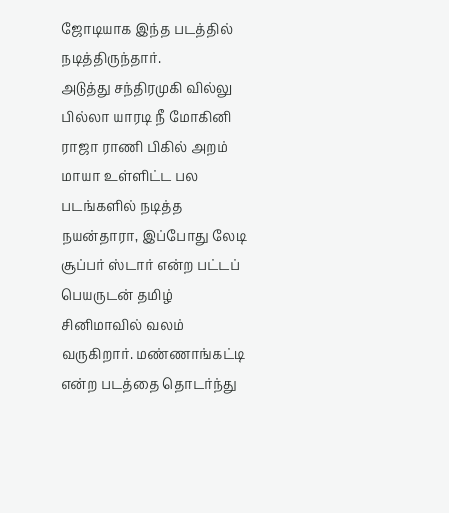ஜோடியாக இந்த படத்தில் நடித்திருந்தார்.
அடுத்து சந்திரமுகி வில்லு பில்லா யாரடி நீ மோகினி ராஜா ராணி பிகில் அறம் மாயா உள்ளிட்ட பல படங்களில் நடித்த நயன்தாரா, இப்போது லேடி சூப்பர் ஸ்டார் என்ற பட்டப் பெயருடன் தமிழ் சினிமாவில் வலம் வருகிறார். மண்ணாங்கட்டி என்ற படத்தை தொடர்ந்து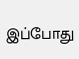இப்போது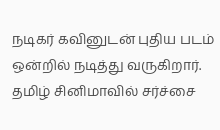நடிகர் கவினுடன் புதிய படம் ஒன்றில் நடித்து வருகிறார்.
தமிழ் சினிமாவில் சர்ச்சை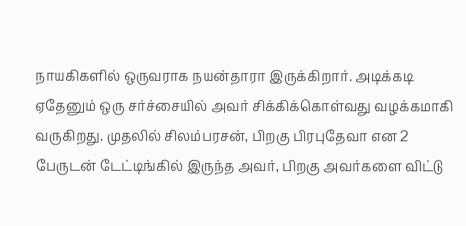நாயகிகளில் ஒருவராக நயன்தாரா இருக்கிறார். அடிக்கடி ஏதேனும் ஒரு சர்ச்சையில் அவர் சிக்கிக்கொள்வது வழக்கமாகி வருகிறது. முதலில் சிலம்பரசன், பிறகு பிரபுதேவா என 2 பேருடன் டேட்டிங்கில் இருந்த அவர், பிறகு அவர்களை விட்டு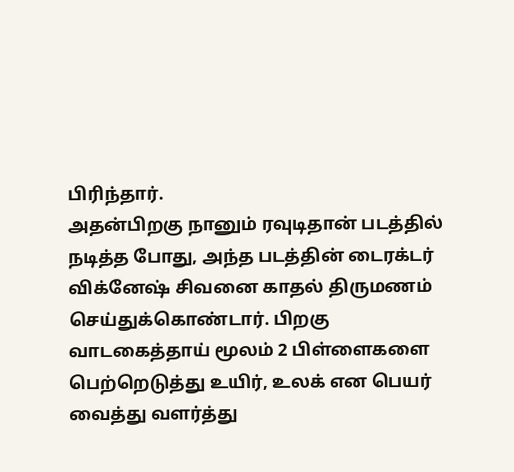பிரிந்தார்.
அதன்பிறகு நானும் ரவுடிதான் படத்தில் நடித்த போது, அந்த படத்தின் டைரக்டர் விக்னேஷ் சிவனை காதல் திருமணம் செய்துக்கொண்டார். பிறகு வாடகைத்தாய் மூலம் 2 பிள்ளைகளை பெற்றெடுத்து உயிர், உலக் என பெயர் வைத்து வளர்த்து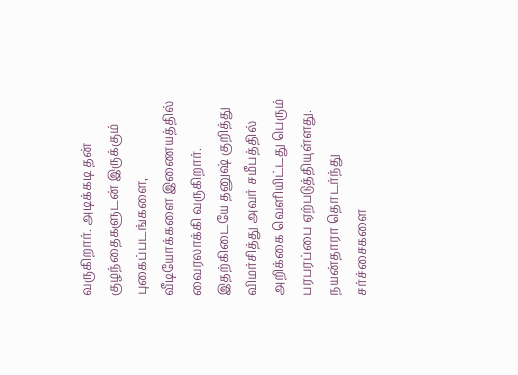வருகிறார். அடிக்கடி தன் குழந்தைகளுடன் இருக்கும் புகைப்படங்களை, வீடியோக்களை இணையத்தில் வைரலாக்கி வருகிறார்.
இதற்கிடையே தனுஷ் குறித்து விமர்சித்து அவர் சமீபத்தில் அறிக்கை வெளியிட்டது பெரும் பரபரப்பை ஏற்படுத்தியுள்ளது. நயன்தாரா தொடர்ந்து சர்ச்சைகளை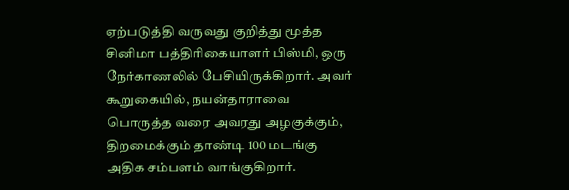ஏற்படுத்தி வருவது குறித்து மூத்த சினிமா பத்திரிகையாளர் பிஸ்மி, ஒரு நேர்காணலில் பேசியிருக்கிறார். அவர் கூறுகையில், நயன்தாராவை பொருத்த வரை அவரது அழகுக்கும், திறமைக்கும் தாண்டி 100 மடங்கு அதிக சம்பளம் வாங்குகிறார்.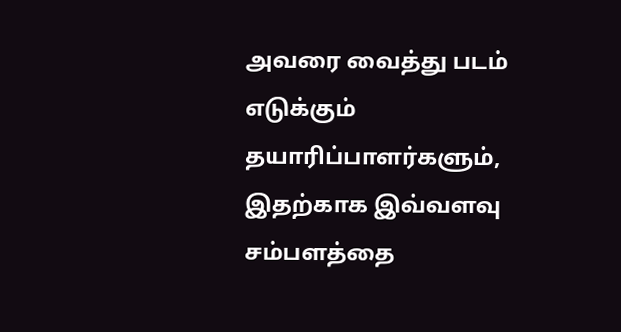அவரை வைத்து படம் எடுக்கும் தயாரிப்பாளர்களும், இதற்காக இவ்வளவு சம்பளத்தை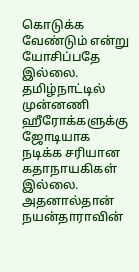கொடுக்க வேண்டும் என்று யோசிப்பதே இல்லை. தமிழ்நாட்டில் முன்னணி ஹீரோக்களுக்கு ஜோடியாக நடிக்க சரியான கதாநாயகிகள் இல்லை. அதனால்தான் நயன்தாராவின்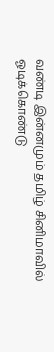வண்டி இன்னமும் தமிழ் சினிமாவில் ஓடிக்கொண்டு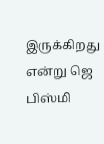இருக்கிறது என்று ஜெ பிஸ்மி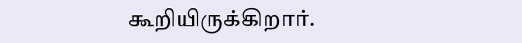கூறியிருக்கிறார்.